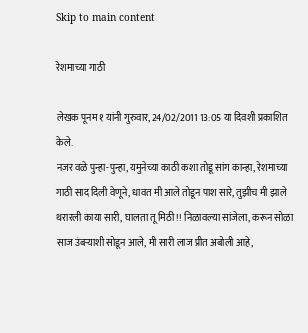Skip to main content

रेशमाच्या गाठी

लेखक पूनम १ यांनी गुरुवार, 24/02/2011 13:05 या दिवशी प्रकाशित केले.
नजर वळे पुन्हा-पुन्हा, यमुनेच्या काठी कशा तोडू सांग कान्हा, रेशमाच्या गाठी साद दिली वेणूने, धावत मी आले तोडून पाश सारे, तुझीच मी झाले थरारली काया सारी, घालता तू मिठी!! निळावल्या सांजेला, करून सोळा साज उंबर्‍याशी सोडून आले, मी सारी लाज प्रीत अबोली आहे,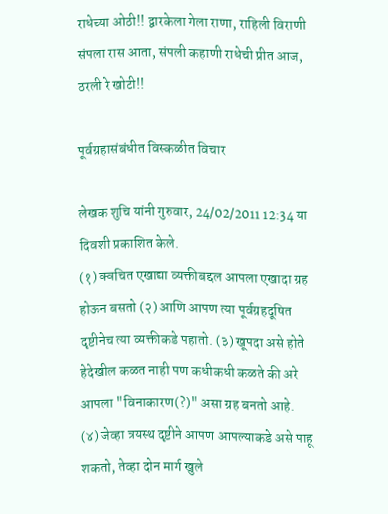राधेच्या ओठी!! द्वारकेला गेला राणा, राहिली विराणी संपला रास आता, संपली कहाणी राधेची प्रीत आज, ठरली रे खोटी!!

पूर्वग्रहासंबंधीत विस्कळीत विचार

लेखक शुचि यांनी गुरुवार, 24/02/2011 12:34 या दिवशी प्रकाशित केले.
(१) क्वचित एखाद्या व्यक्तीबद्दल आपला एखादा ग्रह होऊन बसतो (२) आणि आपण त्या पूर्वग्रहदूषित दृष्टीनेच त्या व्यक्तीकडे पहातो. (३) खूपदा असे होते हेदेखील कळत नाही पण कधीकधी कळते की अरे आपला "विनाकारण(?)" असा ग्रह बनतो आहे. (४) जेव्हा त्रयस्थ दृष्टीने आपण आपल्याकडे असे पाहू शकतो, तेव्हा दोन मार्ग खुले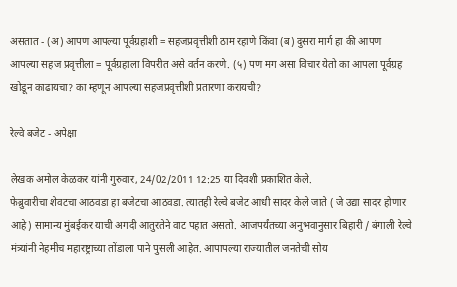असतात - (अ) आपण आपल्या पूर्वग्रहाशी = सहजप्रवृत्तीशी ठाम रहाणे किंवा (ब) दुसरा मार्ग हा की आपण आपल्या सहज प्रवृत्तीला = पूर्वग्रहाला विपरीत असे वर्तन करणे. (५) पण मग असा विचार येतो का आपला पूर्वग्रह खोडून काढायचा? का म्हणून आपल्या सहजप्रवृत्तीशी प्रतारणा करायची?

रेल्वे बजेट - अपेक्षा

लेखक अमोल केळकर यांनी गुरुवार, 24/02/2011 12:25 या दिवशी प्रकाशित केले.
फेब्रुवारीचा शेवटचा आठवडा हा बजेटचा आठवडा. त्यातही रेल्वे बजेट आधी सादर केले जाते ( जे उद्या सादर होणार आहे) सामान्य मुंबईकर याची अगदी आतुरतेने वाट पहात असतो. आजपर्यंतच्या अनुभवानुसार बिहारी / बंगाली रेल्वे मंत्र्यांनी नेहमीच महारष्ट्राच्या तोंडाला पाने पुसली आहेत. आपापल्या राज्यातील जनतेची सोय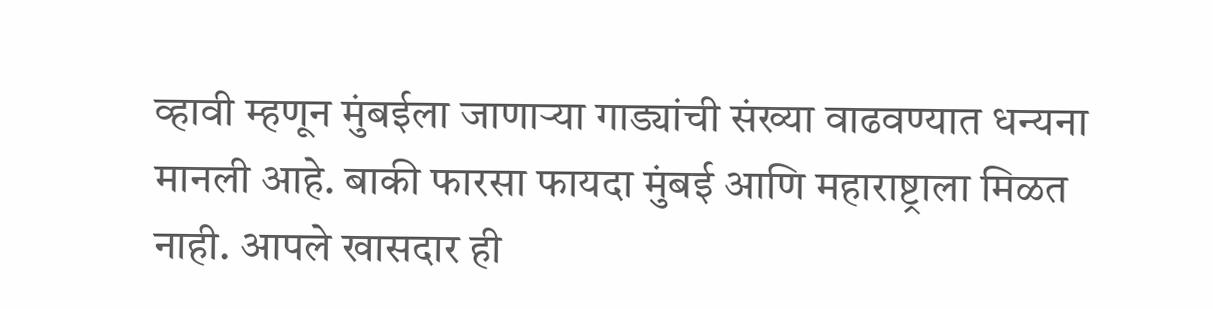व्हावी म्हणून मुंबईला जाणार्‍या गाड्यांची संख्या वाढवण्यात धन्यना मानली आहे. बाकी फारसा फायदा मुंबई आणि महाराष्ट्राला मिळत नाही. आपले खासदार ही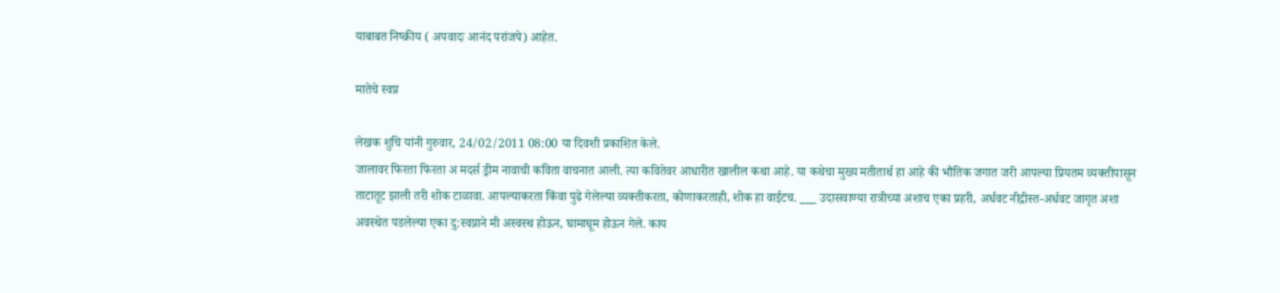याबाबत निष्क्रीय ( अपवादः आनंद परांजपे) आहेत.

मातेचे स्वप्न

लेखक शुचि यांनी गुरुवार, 24/02/2011 08:00 या दिवशी प्रकाशित केले.
जालावर फिरता फिरता अ मदर्स ड्रीम नावाची कविता वाचनात आली. त्या कवितेवर आधारीत खालील कथा आहे. या कथेचा मुख्य मतीतार्थ हा आहे की भौतिक जगात जरी आपल्या प्रियतम व्यक्तीपासून ताटातूट झाली तरी शोक टाळावा. आपल्याकरता किंवा पुढे गेलेल्या व्यक्तीकरता, कोणाकरताही, शोक हा वाईटच. ___ उदासवाण्या रात्रीच्या अशाच एका प्रहरी, अर्धवट नीद्रीस्त-अर्धवट जागृत अशा अवस्थेत पडलेल्या एका दु:स्वप्नाने मी अस्वस्थ होऊन, घामाघूम होऊन गेले. काय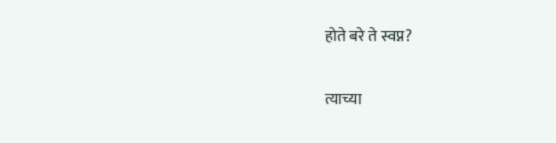होते बरे ते स्वप्न?

त्याच्या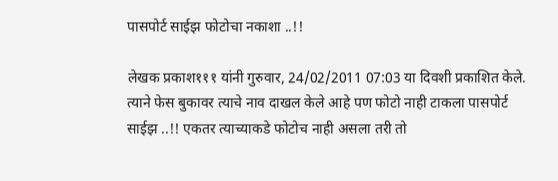पासपोर्ट साईझ फोटोचा नकाशा ..!!

लेखक प्रकाश१११ यांनी गुरुवार, 24/02/2011 07:03 या दिवशी प्रकाशित केले.
त्याने फेस बुकावर त्याचे नाव दाखल केले आहे पण फोटो नाही टाकला पासपोर्ट साईझ ..!! एकतर त्याच्याकडे फोटोच नाही असला तरी तो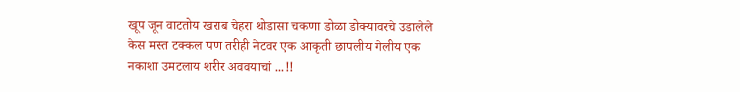खूप जून वाटतोय खराब चेहरा थोडासा चकणा डोळा डोक्यावरचे उडालेले केस मस्त टक्कल पण तरीही नेटवर एक आकृती छापलीय गेलीय एक नकाशा उमटलाय शरीर अववयाचां ...!!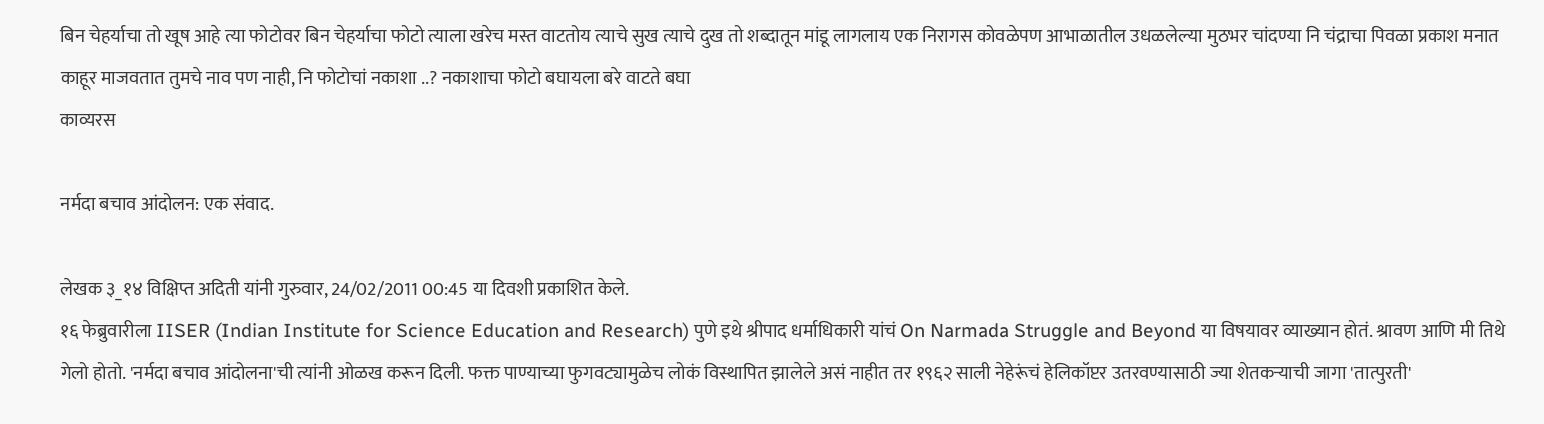बिन चेहर्याचा तो खूष आहे त्या फोटोवर बिन चेहर्याचा फोटो त्याला खरेच मस्त वाटतोय त्याचे सुख त्याचे दुख तो शब्दातून मांडू लागलाय एक निरागस कोवळेपण आभाळातील उधळलेल्या मुठभर चांदण्या नि चंद्राचा पिवळा प्रकाश मनात काहूर माजवतात तुमचे नाव पण नाही, नि फोटोचां नकाशा ..? नकाशाचा फोटो बघायला बरे वाटते बघा
काव्यरस

नर्मदा बचाव आंदोलन: एक संवाद.

लेखक ३_१४ विक्षिप्त अदिती यांनी गुरुवार, 24/02/2011 00:45 या दिवशी प्रकाशित केले.
१६ फेब्रुवारीला IISER (Indian Institute for Science Education and Research) पुणे इथे श्रीपाद धर्माधिकारी यांचं On Narmada Struggle and Beyond या विषयावर व्याख्यान होतं. श्रावण आणि मी तिथे गेलो होतो. 'नर्मदा बचाव आंदोलना'ची त्यांनी ओळख करून दिली. फक्त पाण्याच्या फुगवट्यामुळेच लोकं विस्थापित झालेले असं नाहीत तर १९६२ साली नेहेरूंचं हेलिकॉप्टर उतरवण्यासाठी ज्या शेतकर्‍याची जागा 'तात्पुरती'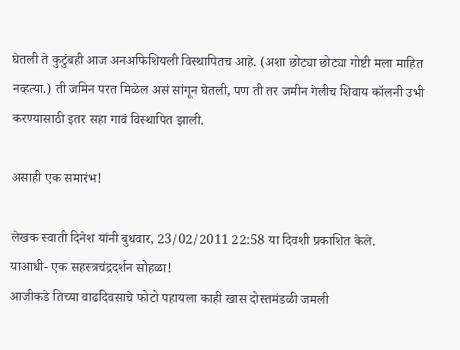घेतली ते कुटुंबही आज अनअफिशियली विस्थापितच आहे. (अशा छोट्या छोट्या गोष्टी मला माहित नव्हत्या.) ती जमिन परत मिळेल असं सांगून घेतली, पण ती तर जमीन गेलीच शिवाय कॉलनी उभी करण्यासाठी इतर सहा गावं विस्थापित झाली.

असाही एक समारंभ!

लेखक स्वाती दिनेश यांनी बुधवार, 23/02/2011 22:58 या दिवशी प्रकाशित केले.
याआधी- एक सहस्त्रचंद्रदर्शन सोहळा!
आजीकडे तिच्या वाढदिवसाचे फोटो पहायला काही खास दोस्तमंडळी जमली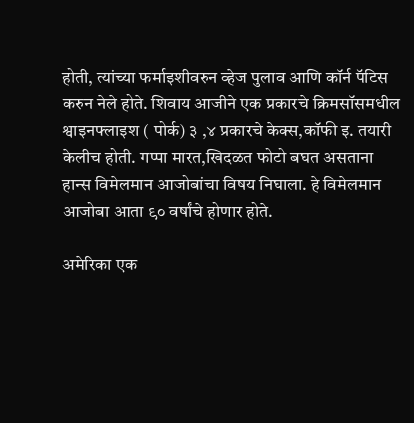होती, त्यांच्या फर्माइशीवरुन व्हेज पुलाव आणि कॉर्न पॅटिस करुन नेले होते. शिवाय आजीने एक प्रकारचे क्रिमसॉसमधील श्वाइनफ्लाइश ( पोर्क) ३ ,४ प्रकारचे केक्स,कॉफी इ. तयारी केलीच होती. गप्पा मारत,खिदळत फोटो बघत असताना हान्स विमेलमान आजोबांचा विषय निघाला. हे विमेलमान आजोबा आता ९० वर्षांचे होणार होते.

अमेरिका एक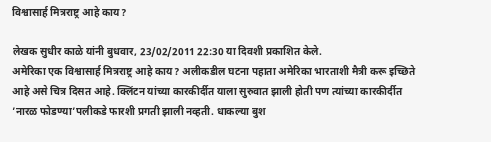विश्वासार्ह मित्रराष्ट्र आहे काय?

लेखक सुधीर काळे यांनी बुधवार, 23/02/2011 22:30 या दिवशी प्रकाशित केले.
अमेरिका एक विश्वासार्ह मित्रराष्ट्र आहे काय? अलीकडील घटना पहाता अमेरिका भारताशी मैत्री करू इच्छिते आहे असे चित्र दिसत आहे. क्लिंटन यांच्या कारकीर्दीत याला सुरुवात झाली होती पण त्यांच्या कारकीर्दीत ’नारळ फोडण्या’पलीकडे फारशी प्रगती झाली नव्हती. धाकल्या बुश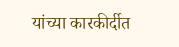यांच्या कारकीर्दीत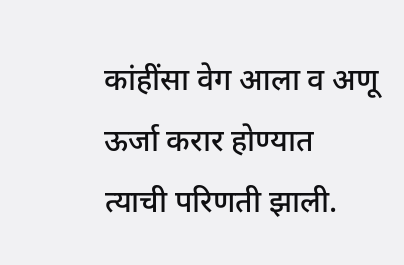कांहींसा वेग आला व अणू ऊर्जा करार होण्यात त्याची परिणती झाली.